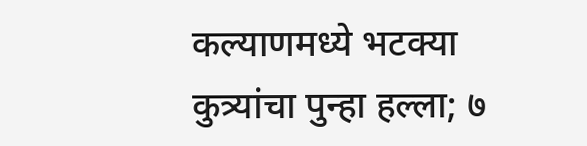कल्याणमध्ये भटक्या कुत्र्यांचा पुन्हा हल्ला; ७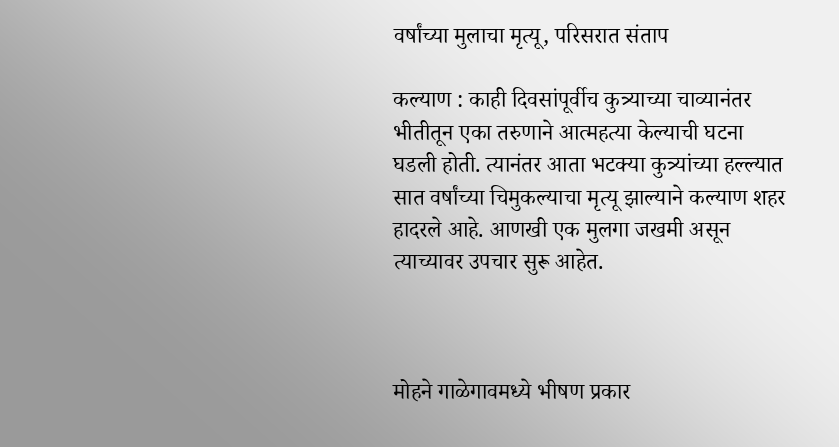वर्षांच्या मुलाचा मृत्यू, परिसरात संताप

कल्याण : काही दिवसांपूर्वीच कुत्र्याच्या चाव्यानंतर भीतीतून एका तरुणाने आत्महत्या केल्याची घटना घडली होती. त्यानंतर आता भटक्या कुत्र्यांच्या हल्ल्यात सात वर्षांच्या चिमुकल्याचा मृत्यू झाल्याने कल्याण शहर हादरले आहे. आणखी एक मुलगा जखमी असून त्याच्यावर उपचार सुरू आहेत.



मोहने गाळेगावमध्ये भीषण प्रकार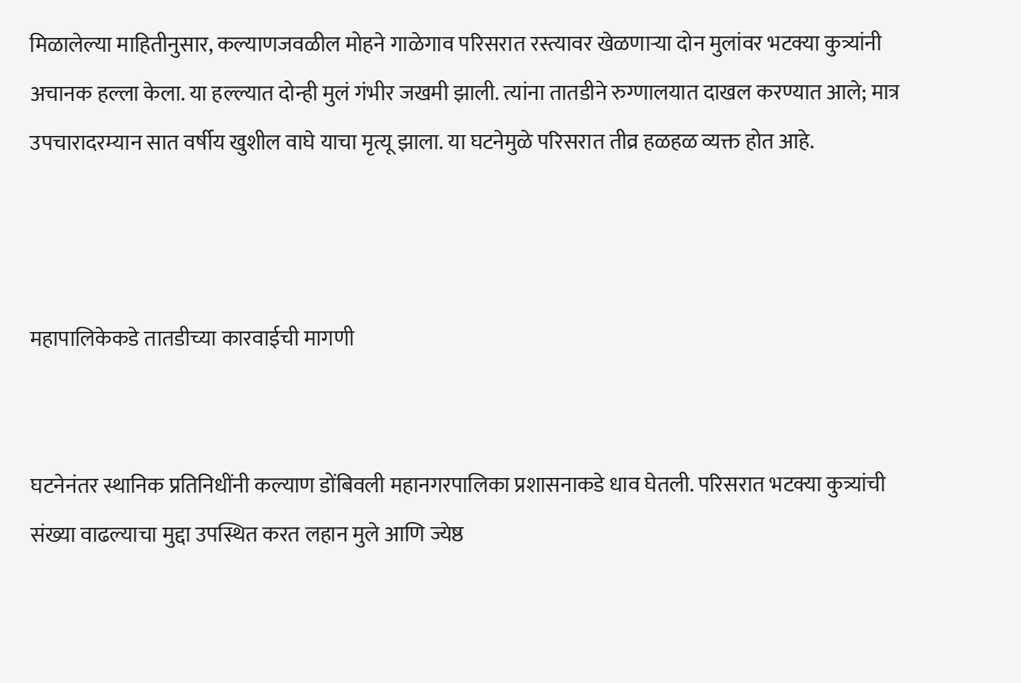मिळालेल्या माहितीनुसार, कल्याणजवळील मोहने गाळेगाव परिसरात रस्त्यावर खेळणाऱ्या दोन मुलांवर भटक्या कुत्र्यांनी अचानक हल्ला केला. या हल्ल्यात दोन्ही मुलं गंभीर जखमी झाली. त्यांना तातडीने रुग्णालयात दाखल करण्यात आले; मात्र उपचारादरम्यान सात वर्षीय खुशील वाघे याचा मृत्यू झाला. या घटनेमुळे परिसरात तीव्र हळहळ व्यक्त होत आहे.



महापालिकेकडे तातडीच्या कारवाईची मागणी


घटनेनंतर स्थानिक प्रतिनिधींनी कल्याण डोंबिवली महानगरपालिका प्रशासनाकडे धाव घेतली. परिसरात भटक्या कुत्र्यांची संख्या वाढल्याचा मुद्दा उपस्थित करत लहान मुले आणि ज्येष्ठ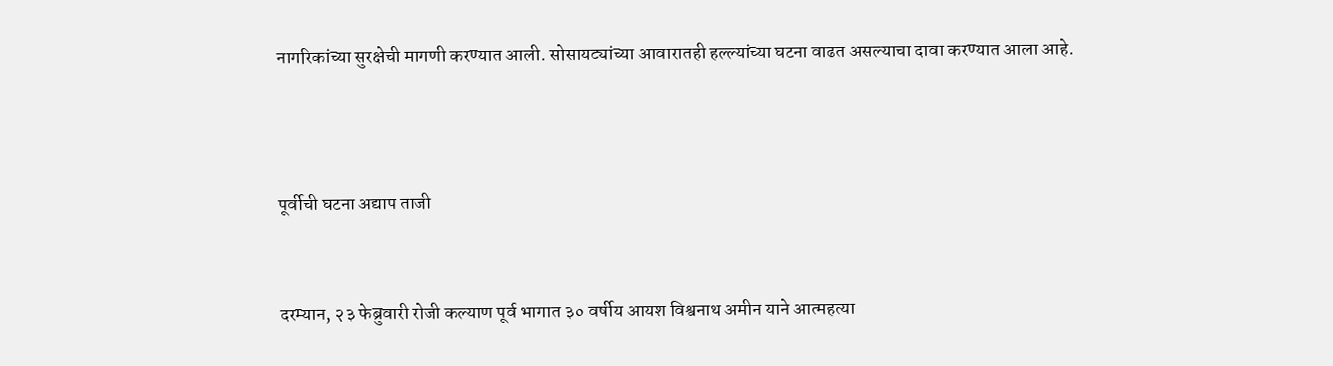नागरिकांच्या सुरक्षेची मागणी करण्यात आली. सोसायट्यांच्या आवारातही हल्ल्यांच्या घटना वाढत असल्याचा दावा करण्यात आला आहे.



पूर्वीची घटना अद्याप ताजी


दरम्यान, २३ फेब्रुवारी रोजी कल्याण पूर्व भागात ३० वर्षीय आयश विश्वनाथ अमीन याने आत्महत्या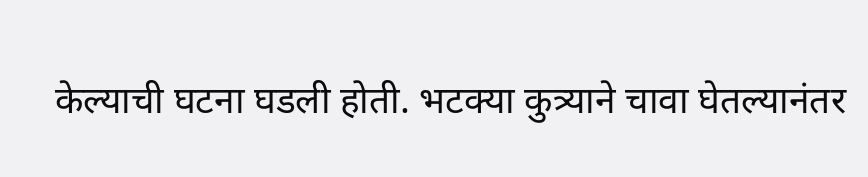केल्याची घटना घडली होती. भटक्या कुत्र्याने चावा घेतल्यानंतर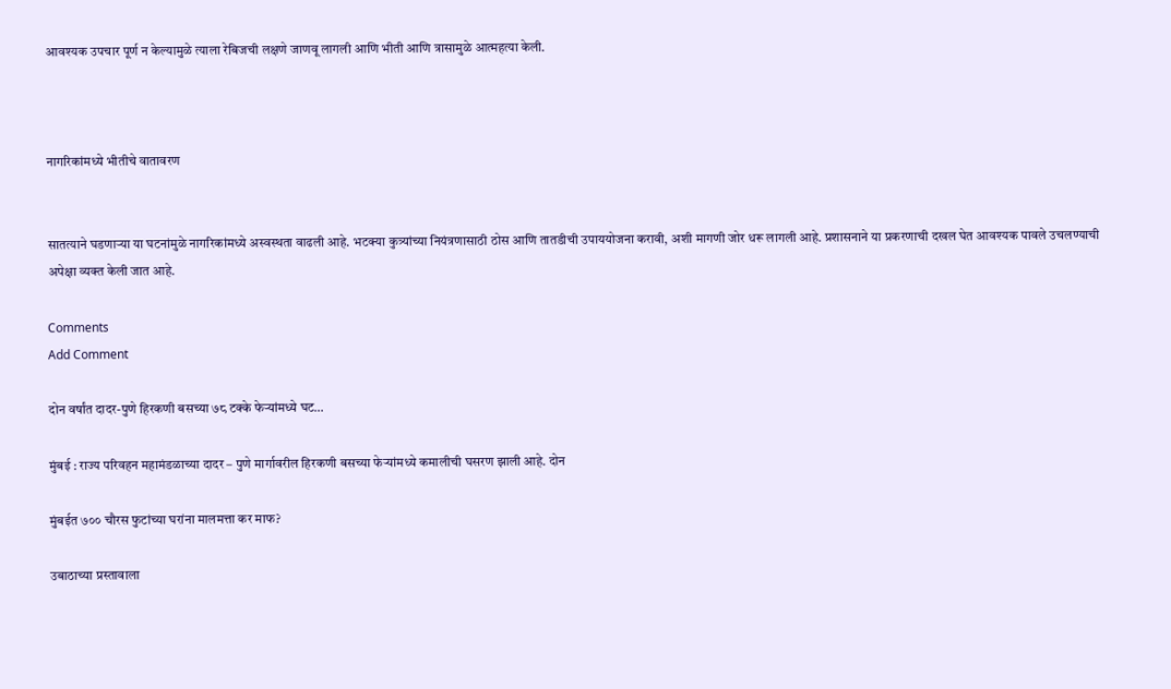आवश्यक उपचार पूर्ण न केल्यामुळे त्याला रेबिजची लक्षणे जाणवू लागली आणि भीती आणि त्रासामुळे आत्महत्या केली.



नागरिकांमध्ये भीतीचे वातावरण


सातत्याने घडणाऱ्या या घटनांमुळे नागरिकांमध्ये अस्वस्थता वाढली आहे. भटक्या कुत्र्यांच्या नियंत्रणासाठी ठोस आणि तातडीची उपाययोजना करावी, अशी मागणी जोर धरू लागली आहे. प्रशासनाने या प्रकरणाची दखल घेत आवश्यक पावले उचलण्याची अपेक्षा व्यक्त केली जात आहे.

Comments
Add Comment

दोन वर्षांत दादर-पुणे हिरकणी बसच्या ७८ टक्के फेऱ्यांमध्ये घट…

मुंबई : राज्य परिवहन महामंडळाच्या दादर – पुणे मार्गावरील हिरकणी बसच्या फेऱ्यांमध्ये कमालीची घसरण झाली आहे. दोन

मुंबईत ७०० चौरस फुटांच्या घरांना मालमत्ता कर माफ?

उबाठाच्या प्रस्तावाला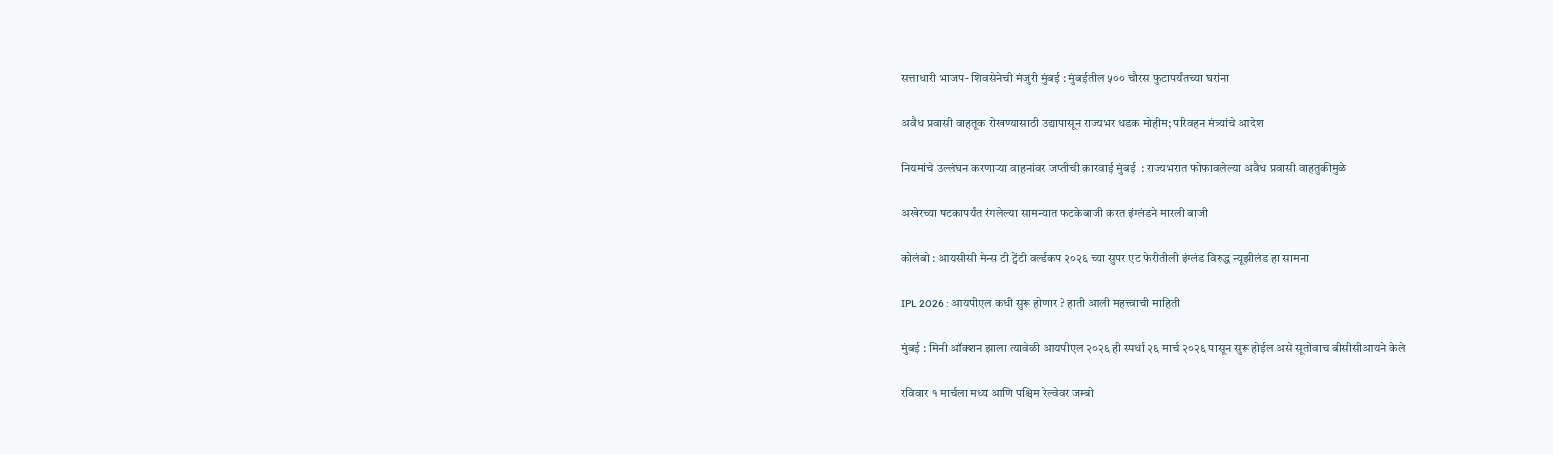सत्ताधारी भाजप- शिवसेनेची मंजुरी मुंबई : मुंबईतील ५०० चौरस फुटापर्यंतच्या घरांना

अवैध प्रवासी वाहतूक रोखण्यासाठी उद्यापासून राज्यभर धडक मोहीम; परिवहन मंत्र्यांचे आदेश

नियमांचे उल्लंघन करणाऱ्या वाहनांवर जप्तीची कारवाई मुंबई  : राज्यभरात फोफावलेल्या अवैध प्रवासी वाहतुकीमुळे

अखेरच्या षटकापर्यंत रंगलेल्या सामन्यात फटकेबाजी करत इंग्लंडने मारली बाजी

कोलंबो : आयसीसी मेन्स टी ट्वेंटी वर्ल्डकप २०२६ च्या सुपर एट फेरीतीली इंग्लंड विरुद्ध न्यूझीलंड हा सामना

IPL 2026 : आयपीएल कधी सुरू होणार ? हाती आली महत्त्वाची माहिती

मुंबई : मिनी ऑक्शन झाला त्यावेळी आयपीएल २०२६ ही स्पर्धा २६ मार्च २०२६ पासून सुरू होईल असे सूतोवाच बीसीसीआयने केले

रविवार १ मार्चला मध्य आणि पश्चिम रेल्वेवर जम्बो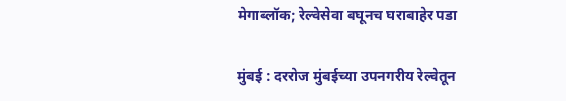मेगाब्लॉक; रेल्वेसेवा बघूनच घराबाहेर पडा

मुंबई : दररोज मुंबईच्या उपनगरीय रेल्वेतून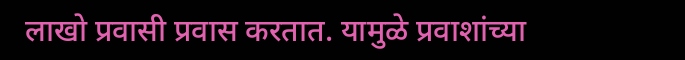लाखो प्रवासी प्रवास करतात. यामुळे प्रवाशांच्या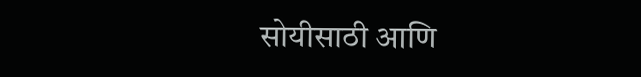सोयीसाठी आणि